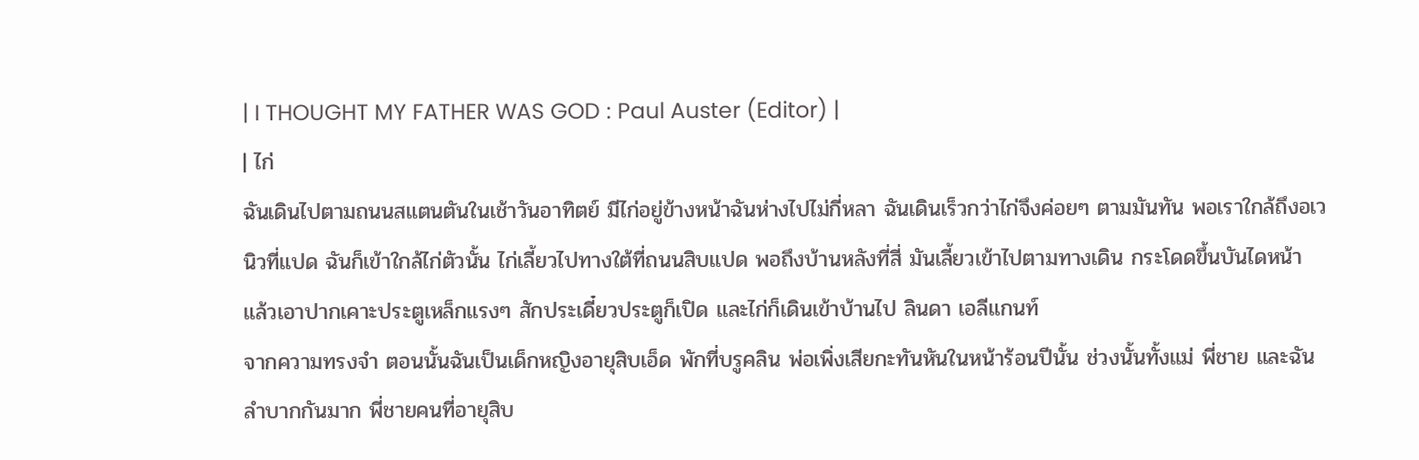| I THOUGHT MY FATHER WAS GOD : Paul Auster (Editor) |
| ไก่
ฉันเดินไปตามถนนสแตนตันในเช้าวันอาทิตย์ มีไก่อยู่ข้างหน้าฉันห่างไปไม่กี่หลา ฉันเดินเร็วกว่าไก่จึงค่อยๆ ตามมันทัน พอเราใกล้ถึงอเวนิวที่แปด ฉันก็เข้าใกล้ไก่ตัวนั้น ไก่เลี้ยวไปทางใต้ที่ถนนสิบแปด พอถึงบ้านหลังที่สี่ มันเลี้ยวเข้าไปตามทางเดิน กระโดดขึ้นบันไดหน้า แล้วเอาปากเคาะประตูเหล็กแรงๆ สักประเดี๋ยวประตูก็เปิด และไก่ก็เดินเข้าบ้านไป ลินดา เอลีแกนท์
จากความทรงจำ ตอนนั้นฉันเป็นเด็กหญิงอายุสิบเอ็ด พักที่บรูคลิน พ่อเพิ่งเสียกะทันหันในหน้าร้อนปีนั้น ช่วงนั้นทั้งแม่ พี่ชาย และฉัน ลำบากกันมาก พี่ชายคนที่อายุสิบ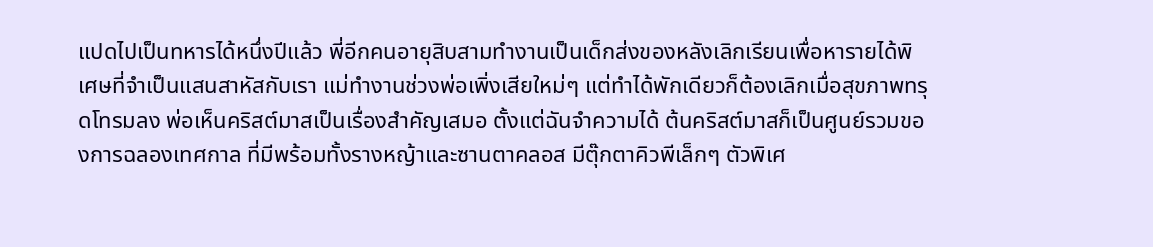แปดไปเป็นทหารได้หนึ่งปีแล้ว พี่อีกคนอายุสิบสามทำงานเป็นเด็กส่งของหลังเลิกเรียนเพื่อหารายได้พิเศษที่จำเป็นแสนสาหัสกับเรา แม่ทำงานช่วงพ่อเพิ่งเสียใหม่ๆ แต่ทำได้พักเดียวก็ต้องเลิกเมื่อสุขภาพทรุดโทรมลง พ่อเห็นคริสต์มาสเป็นเรื่องสำคัญเสมอ ตั้งแต่ฉันจำความได้ ต้นคริสต์มาสก็เป็นศูนย์รวมของการฉลองเทศกาล ที่มีพร้อมทั้งรางหญ้าและซานตาคลอส มีตุ๊กตาคิวพีเล็กๆ ตัวพิเศ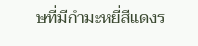ษที่มีกำมะหยี่สีแดงร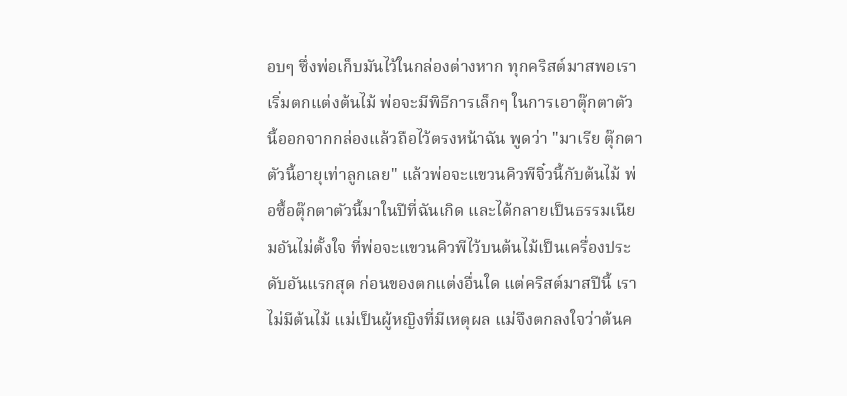อบๆ ซึ่งพ่อเก็บมันไว้ในกล่องต่างหาก ทุกคริสต์มาสพอเราเริ่มตกแต่งต้นไม้ พ่อจะมีพิธีการเล็กๆ ในการเอาตุ๊กตาตัวนี้ออกจากกล่องแล้วถือไว้ตรงหน้าฉัน พูดว่า "มาเรีย ตุ๊กตาตัวนี้อายุเท่าลูกเลย" แล้วพ่อจะแขวนคิวพีจิ๋วนี้กับต้นไม้ พ่อซื้อตุ๊กตาตัวนี้มาในปีที่ฉันเกิด และได้กลายเป็นธรรมเนียมอันไม่ตั้งใจ ที่พ่อจะแขวนคิวพีไว้บนต้นไม้เป็นเครื่องประดับอันแรกสุด ก่อนของตกแต่งอื่นใด แต่คริสต์มาสปีนี้ เราไม่มีต้นไม้ แม่เป็นผู้หญิงที่มีเหตุผล แม่จึงตกลงใจว่าต้นค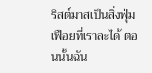ริสต์มาสเป็นสิ่งฟุ่มเฟือยที่เราละได้ ตอนนั้นฉัน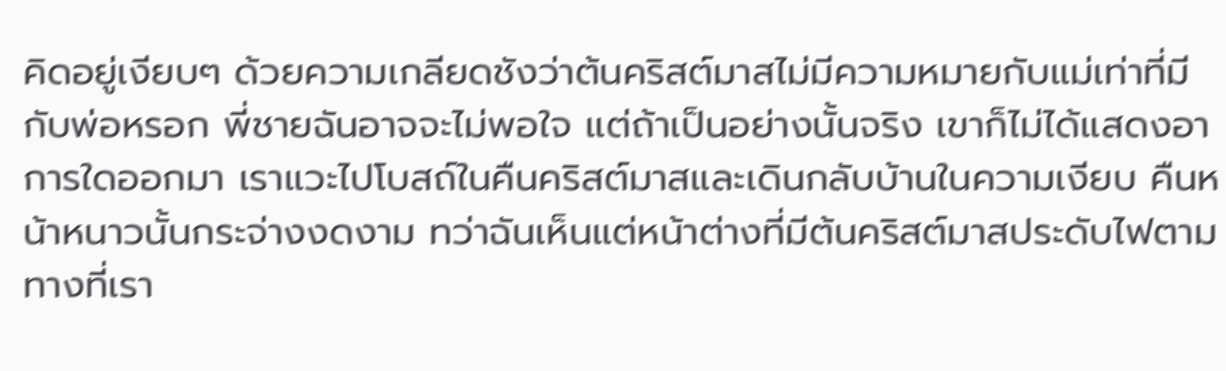คิดอยู่เงียบๆ ด้วยความเกลียดชังว่าต้นคริสต์มาสไม่มีความหมายกับแม่เท่าที่มีกับพ่อหรอก พี่ชายฉันอาจจะไม่พอใจ แต่ถ้าเป็นอย่างนั้นจริง เขาก็ไม่ได้แสดงอาการใดออกมา เราแวะไปโบสถ์ในคืนคริสต์มาสและเดินกลับบ้านในความเงียบ คืนหน้าหนาวนั้นกระจ่างงดงาม ทว่าฉันเห็นแต่หน้าต่างที่มีต้นคริสต์มาสประดับไฟตามทางที่เรา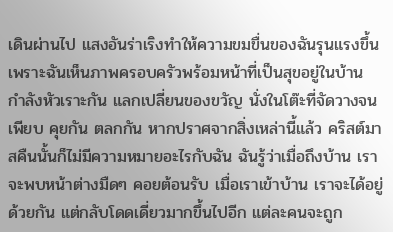เดินผ่านไป แสงอันร่าเริงทำให้ความขมขื่นของฉันรุนแรงขึ้น เพราะฉันเห็นภาพครอบครัวพร้อมหน้าที่เป็นสุขอยู่ในบ้าน กำลังหัวเราะกัน แลกเปลี่ยนของขวัญ นั่งในโต๊ะที่จัดวางจนเพียบ คุยกัน ตลกกัน หากปราศจากสิ่งเหล่านี้แล้ว คริสต์มาสคืนนั้นก็ไม่มีความหมายอะไรกับฉัน ฉันรู้ว่าเมื่อถึงบ้าน เราจะพบหน้าต่างมืดๆ คอยต้อนรับ เมื่อเราเข้าบ้าน เราจะได้อยู่ด้วยกัน แต่กลับโดดเดี่ยวมากขึ้นไปอีก แต่ละคนจะถูก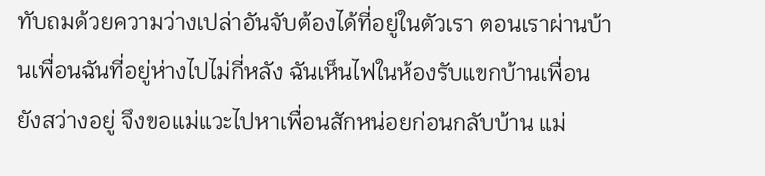ทับถมด้วยความว่างเปล่าอันจับต้องได้ที่อยู่ในตัวเรา ตอนเราผ่านบ้านเพื่อนฉันที่อยู่ห่างไปไม่กี่หลัง ฉันเห็นไฟในห้องรับแขกบ้านเพื่อนยังสว่างอยู่ จึงขอแม่แวะไปหาเพื่อนสักหน่อยก่อนกลับบ้าน แม่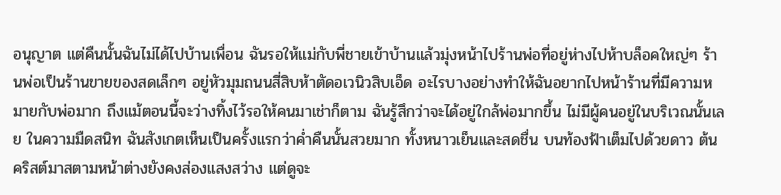อนุญาต แต่คืนนั้นฉันไม่ได้ไปบ้านเพื่อน ฉันรอให้แม่กับพี่ชายเข้าบ้านแล้วมุ่งหน้าไปร้านพ่อที่อยู่ห่างไปห้าบล็อคใหญ่ๆ ร้านพ่อเป็นร้านขายของสดเล็กๆ อยู่หัวมุมถนนสี่สิบห้าตัดอเวนิวสิบเอ็ด อะไรบางอย่างทำให้ฉันอยากไปหน้าร้านที่มีความหมายกับพ่อมาก ถึงแม้ตอนนี้จะว่างทิ้งไว้รอให้คนมาเช่าก็ตาม ฉันรู้สึกว่าจะได้อยู่ใกล้พ่อมากขึ้น ไม่มีผู้คนอยู่ในบริเวณนั้นเลย ในความมืดสนิท ฉันสังเกตเห็นเป็นครั้งแรกว่าค่ำคืนนั้นสวยมาก ทั้งหนาวเย็นและสดชื่น บนท้องฟ้าเต็มไปด้วยดาว ต้นคริสต์มาสตามหน้าต่างยังคงส่องแสงสว่าง แต่ดูจะ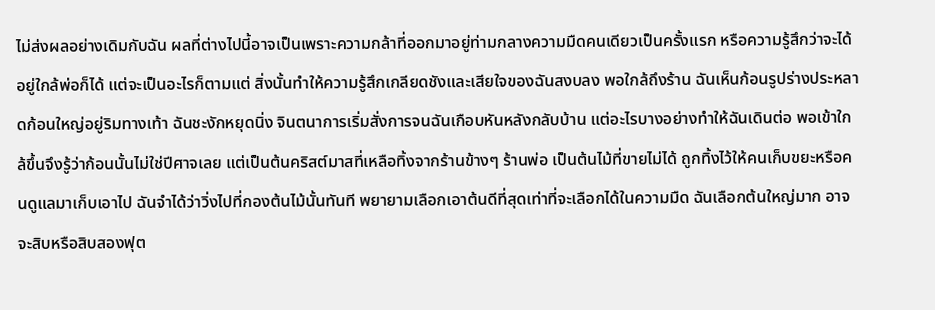ไม่ส่งผลอย่างเดิมกับฉัน ผลที่ต่างไปนี้อาจเป็นเพราะความกล้าที่ออกมาอยู่ท่ามกลางความมืดคนเดียวเป็นครั้งแรก หรือความรู้สึกว่าจะได้อยู่ใกล้พ่อก็ได้ แต่จะเป็นอะไรก็ตามแต่ สิ่งนั้นทำให้ความรู้สึกเกลียดชังและเสียใจของฉันสงบลง พอใกล้ถึงร้าน ฉันเห็นก้อนรูปร่างประหลาดก้อนใหญ่อยู่ริมทางเท้า ฉันชะงักหยุดนิ่ง จินตนาการเริ่มสั่งการจนฉันเกือบหันหลังกลับบ้าน แต่อะไรบางอย่างทำให้ฉันเดินต่อ พอเข้าใกล้ขึ้นจึงรู้ว่าก้อนนั้นไม่ใช่ปีศาจเลย แต่เป็นต้นคริสต์มาสที่เหลือทิ้งจากร้านข้างๆ ร้านพ่อ เป็นต้นไม้ที่ขายไม่ได้ ถูกทิ้งไว้ให้คนเก็บขยะหรือคนดูแลมาเก็บเอาไป ฉันจำได้ว่าวิ่งไปที่กองต้นไม้นั้นทันที พยายามเลือกเอาต้นดีที่สุดเท่าที่จะเลือกได้ในความมืด ฉันเลือกต้นใหญ่มาก อาจจะสิบหรือสิบสองฟุต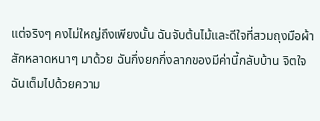แต่จริงๆ คงไม่ใหญ่ถึงเพียงนั้น ฉันจับต้นไม้และดีใจที่สวมถุงมือผ้าสักหลาดหนาๆ มาด้วย ฉันกึ่งยกกึ่งลากของมีค่านี้กลับบ้าน จิตใจฉันเต็มไปด้วยความ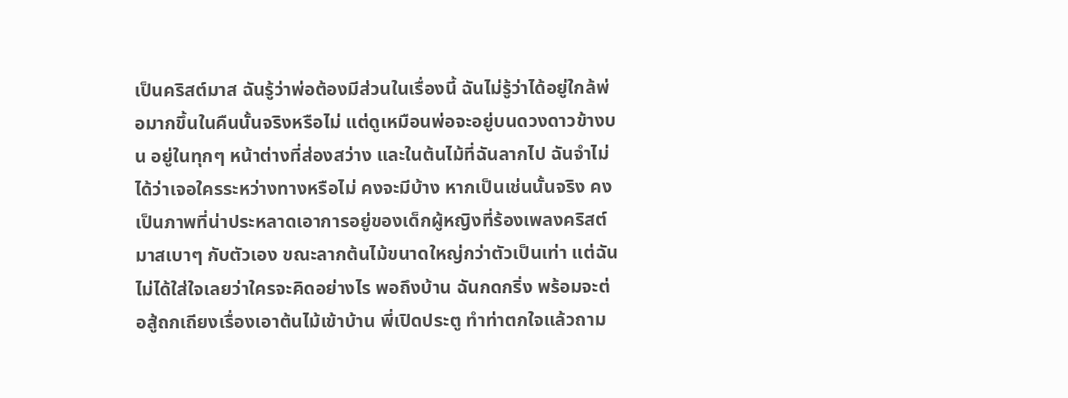เป็นคริสต์มาส ฉันรู้ว่าพ่อต้องมีส่วนในเรื่องนี้ ฉันไม่รู้ว่าได้อยู่ใกล้พ่อมากขึ้นในคืนนั้นจริงหรือไม่ แต่ดูเหมือนพ่อจะอยู่บนดวงดาวข้างบน อยู่ในทุกๆ หน้าต่างที่ส่องสว่าง และในต้นไม้ที่ฉันลากไป ฉันจำไม่ได้ว่าเจอใครระหว่างทางหรือไม่ คงจะมีบ้าง หากเป็นเช่นนั้นจริง คงเป็นภาพที่น่าประหลาดเอาการอยู่ของเด็กผู้หญิงที่ร้องเพลงคริสต์มาสเบาๆ กับตัวเอง ขณะลากต้นไม้ขนาดใหญ่กว่าตัวเป็นเท่า แต่ฉันไม่ได้ใส่ใจเลยว่าใครจะคิดอย่างไร พอถึงบ้าน ฉันกดกริ่ง พร้อมจะต่อสู้ถกเถียงเรื่องเอาต้นไม้เข้าบ้าน พี่เปิดประตู ทำท่าตกใจแล้วถาม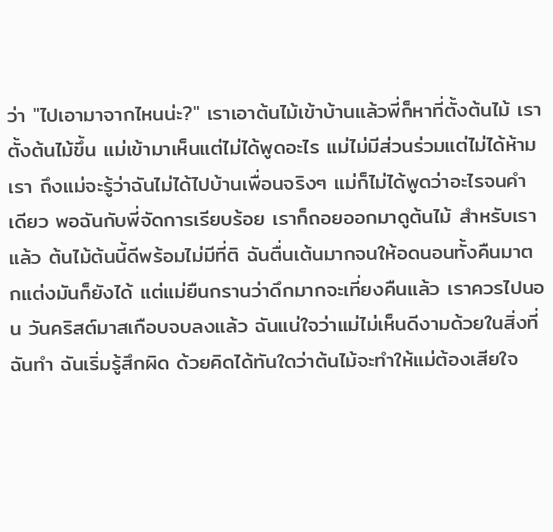ว่า "ไปเอามาจากไหนน่ะ?" เราเอาต้นไม้เข้าบ้านแล้วพี่ก็หาที่ตั้งต้นไม้ เราตั้งต้นไม้ขึ้น แม่เข้ามาเห็นแต่ไม่ได้พูดอะไร แม่ไม่มีส่วนร่วมแต่ไม่ได้ห้ามเรา ถึงแม่จะรู้ว่าฉันไม่ได้ไปบ้านเพื่อนจริงๆ แม่ก็ไม่ได้พูดว่าอะไรจนคำเดียว พอฉันกับพี่จัดการเรียบร้อย เราก็ถอยออกมาดูต้นไม้ สำหรับเราแล้ว ต้นไม้ต้นนี้ดีพร้อมไม่มีที่ติ ฉันตื่นเต้นมากจนให้อดนอนทั้งคืนมาตกแต่งมันก็ยังได้ แต่แม่ยืนกรานว่าดึกมากจะเที่ยงคืนแล้ว เราควรไปนอน วันคริสต์มาสเกือบจบลงแล้ว ฉันแน่ใจว่าแม่ไม่เห็นดีงามด้วยในสิ่งที่ฉันทำ ฉันเริ่มรู้สึกผิด ด้วยคิดได้ทันใดว่าต้นไม้จะทำให้แม่ต้องเสียใจ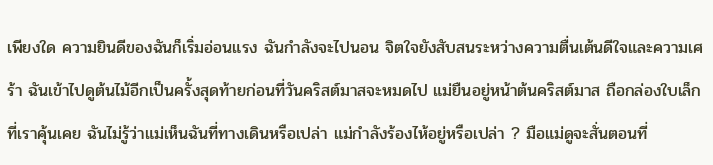เพียงใด ความยินดีของฉันก็เริ่มอ่อนแรง ฉันกำลังจะไปนอน จิตใจยังสับสนระหว่างความตื่นเต้นดีใจและความเศร้า ฉันเข้าไปดูต้นไม้อีกเป็นครั้งสุดท้ายก่อนที่วันคริสต์มาสจะหมดไป แม่ยืนอยู่หน้าต้นคริสต์มาส ถือกล่องใบเล็กที่เราคุ้นเคย ฉันไม่รู้ว่าแม่เห็นฉันที่ทางเดินหรือเปล่า แม่กำลังร้องไห้อยู่หรือเปล่า ? มือแม่ดูจะสั่นตอนที่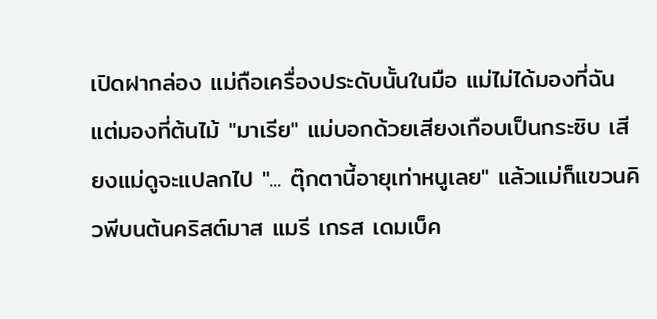เปิดฝากล่อง แม่ถือเครื่องประดับนั้นในมือ แม่ไม่ได้มองที่ฉันแต่มองที่ต้นไม้ "มาเรีย" แม่บอกด้วยเสียงเกือบเป็นกระซิบ เสียงแม่ดูจะแปลกไป "... ตุ๊กตานี้อายุเท่าหนูเลย" แล้วแม่ก็แขวนคิวพีบนต้นคริสต์มาส แมรี เกรส เดมเบ็ค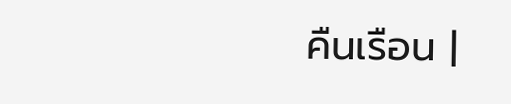คืนเรือน |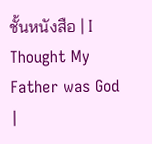ชั้นหนังสือ | I Thought My Father was God |